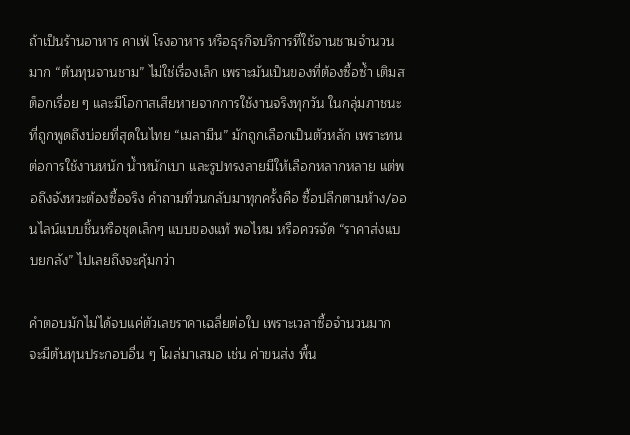ถ้าเป็นร้านอาหาร คาเฟ่ โรงอาหาร หรือธุรกิจบริการที่ใช้จานชามจำนวนมาก “ต้นทุนจานชาม” ไม่ใช่เรื่องเล็ก เพราะมันเป็นของที่ต้องซื้อซ้ำ เติมสต็อกเรื่อย ๆ และมีโอกาสเสียหายจากการใช้งานจริงทุกวัน ในกลุ่มภาชนะที่ถูกพูดถึงบ่อยที่สุดในไทย “เมลามีน” มักถูกเลือกเป็นตัวหลัก เพราะทนต่อการใช้งานหนัก น้ำหนักเบา และรูปทรงลายมีให้เลือกหลากหลาย แต่พอถึงจังหวะต้องซื้อจริง คำถามที่วนกลับมาทุกครั้งคือ ซื้อปลีกตามห้าง/ออนไลน์แบบชิ้นหรือชุดเล็กๆ แบบของแท้ พอไหม หรือควรจัด “ราคาส่งแบบยกลัง” ไปเลยถึงจะคุ้มกว่า

คำตอบมักไม่ได้จบแค่ตัวเลขราคาเฉลี่ยต่อใบ เพราะเวลาซื้อจำนวนมาก จะมีต้นทุนประกอบอื่น ๆ โผล่มาเสมอ เช่น ค่าขนส่ง พื้น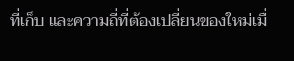ที่เก็บ และความถี่ที่ต้องเปลี่ยนของใหม่เมื่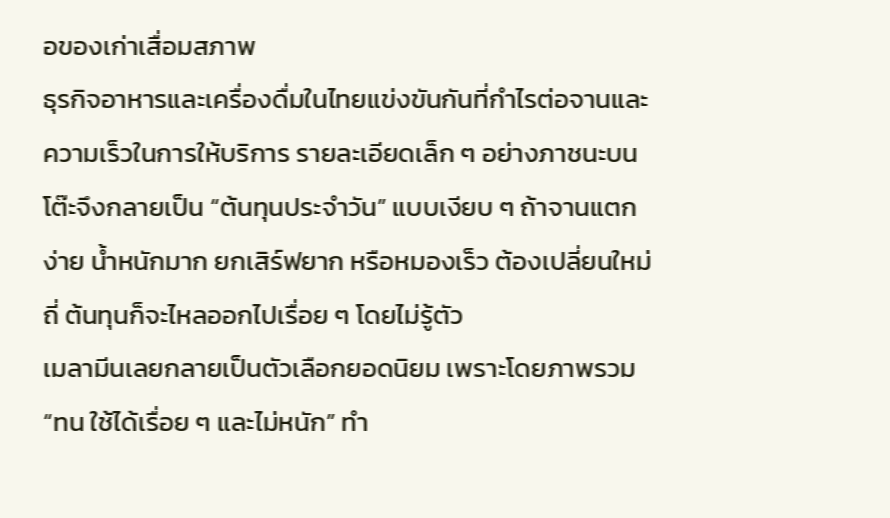อของเก่าเสื่อมสภาพ
ธุรกิจอาหารและเครื่องดื่มในไทยแข่งขันกันที่กำไรต่อจานและความเร็วในการให้บริการ รายละเอียดเล็ก ๆ อย่างภาชนะบนโต๊ะจึงกลายเป็น “ต้นทุนประจำวัน” แบบเงียบ ๆ ถ้าจานแตกง่าย น้ำหนักมาก ยกเสิร์ฟยาก หรือหมองเร็ว ต้องเปลี่ยนใหม่ถี่ ต้นทุนก็จะไหลออกไปเรื่อย ๆ โดยไม่รู้ตัว
เมลามีนเลยกลายเป็นตัวเลือกยอดนิยม เพราะโดยภาพรวม “ทน ใช้ได้เรื่อย ๆ และไม่หนัก” ทำ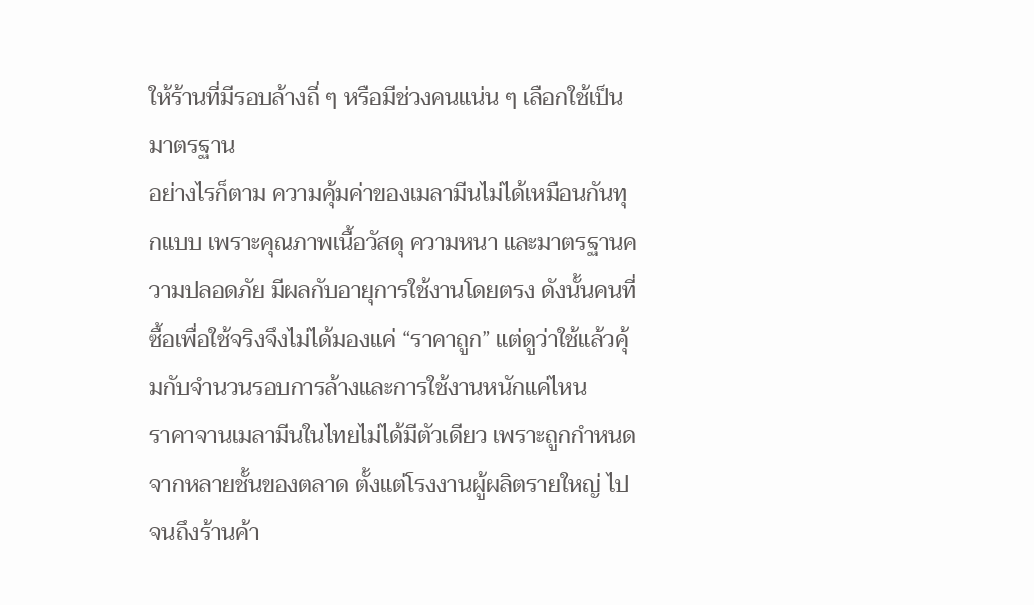ให้ร้านที่มีรอบล้างถี่ ๆ หรือมีช่วงคนแน่น ๆ เลือกใช้เป็นมาตรฐาน
อย่างไรก็ตาม ความคุ้มค่าของเมลามีนไม่ได้เหมือนกันทุกแบบ เพราะคุณภาพเนื้อวัสดุ ความหนา และมาตรฐานความปลอดภัย มีผลกับอายุการใช้งานโดยตรง ดังนั้นคนที่ซื้อเพื่อใช้จริงจึงไม่ได้มองแค่ “ราคาถูก” แต่ดูว่าใช้แล้วคุ้มกับจำนวนรอบการล้างและการใช้งานหนักแค่ไหน
ราคาจานเมลามีนในไทยไม่ได้มีตัวเดียว เพราะถูกกำหนดจากหลายชั้นของตลาด ตั้งแต่โรงงานผู้ผลิตรายใหญ่ ไปจนถึงร้านค้า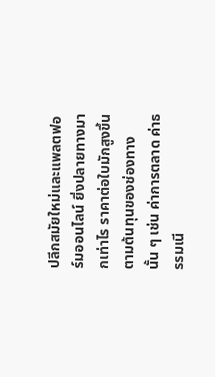ปลีกสมัยใหม่และแพลตฟอร์มออนไลน์ ยิ่งปลายทางมากเท่าไร ราคาต่อใบมักสูงขึ้นตามต้นทุนของช่องทางนั้น ๆ เช่น ค่าการตลาด ค่าธรรมเนี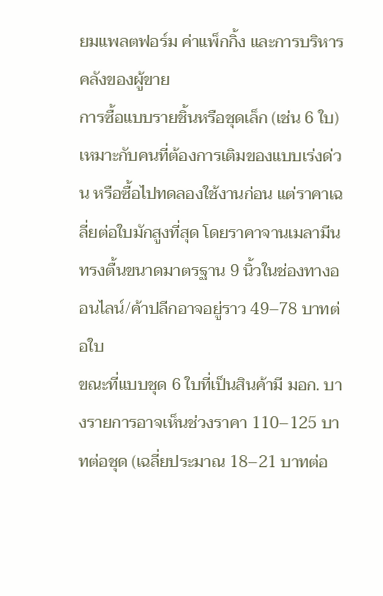ยมแพลตฟอร์ม ค่าแพ็กกิ้ง และการบริหารคลังของผู้ขาย
การซื้อแบบรายชิ้นหรือชุดเล็ก (เช่น 6 ใบ) เหมาะกับคนที่ต้องการเติมของแบบเร่งด่วน หรือซื้อไปทดลองใช้งานก่อน แต่ราคาเฉลี่ยต่อใบมักสูงที่สุด โดยราคาจานเมลามีนทรงตื้นขนาดมาตรฐาน 9 นิ้วในช่องทางออนไลน์/ค้าปลีกอาจอยู่ราว 49–78 บาทต่อใบ
ขณะที่แบบชุด 6 ใบที่เป็นสินค้ามี มอก. บางรายการอาจเห็นช่วงราคา 110–125 บาทต่อชุด (เฉลี่ยประมาณ 18–21 บาทต่อ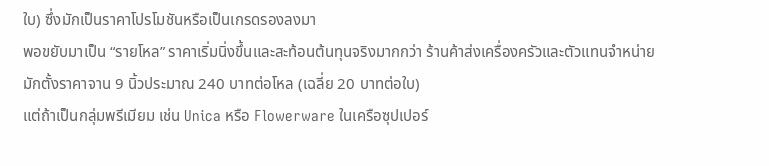ใบ) ซึ่งมักเป็นราคาโปรโมชันหรือเป็นเกรดรองลงมา
พอขยับมาเป็น “รายโหล” ราคาเริ่มนิ่งขึ้นและสะท้อนต้นทุนจริงมากกว่า ร้านค้าส่งเครื่องครัวและตัวแทนจำหน่ายมักตั้งราคาจาน 9 นิ้วประมาณ 240 บาทต่อโหล (เฉลี่ย 20 บาทต่อใบ)
แต่ถ้าเป็นกลุ่มพรีเมียม เช่น Unica หรือ Flowerware ในเครือซุปเปอร์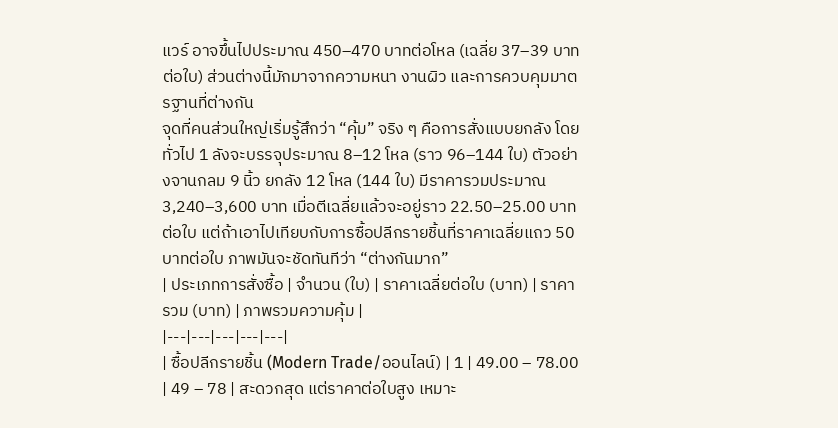แวร์ อาจขึ้นไปประมาณ 450–470 บาทต่อโหล (เฉลี่ย 37–39 บาทต่อใบ) ส่วนต่างนี้มักมาจากความหนา งานผิว และการควบคุมมาตรฐานที่ต่างกัน
จุดที่คนส่วนใหญ่เริ่มรู้สึกว่า “คุ้ม” จริง ๆ คือการสั่งแบบยกลัง โดยทั่วไป 1 ลังจะบรรจุประมาณ 8–12 โหล (ราว 96–144 ใบ) ตัวอย่างจานกลม 9 นิ้ว ยกลัง 12 โหล (144 ใบ) มีราคารวมประมาณ 3,240–3,600 บาท เมื่อตีเฉลี่ยแล้วจะอยู่ราว 22.50–25.00 บาทต่อใบ แต่ถ้าเอาไปเทียบกับการซื้อปลีกรายชิ้นที่ราคาเฉลี่ยแถว 50 บาทต่อใบ ภาพมันจะชัดทันทีว่า “ต่างกันมาก”
| ประเภทการสั่งซื้อ | จำนวน (ใบ) | ราคาเฉลี่ยต่อใบ (บาท) | ราคารวม (บาท) | ภาพรวมความคุ้ม |
|---|---|---|---|---|
| ซื้อปลีกรายชิ้น (Modern Trade/ออนไลน์) | 1 | 49.00 – 78.00 | 49 – 78 | สะดวกสุด แต่ราคาต่อใบสูง เหมาะ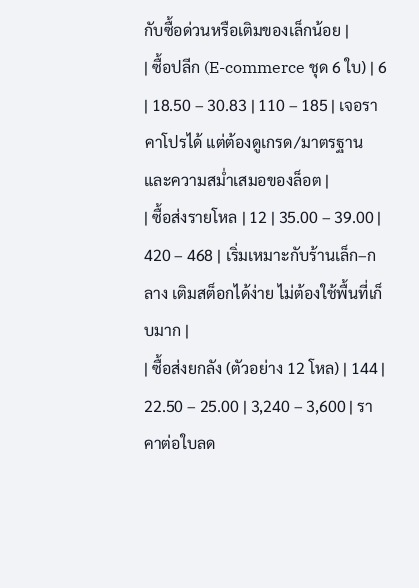กับซื้อด่วนหรือเติมของเล็กน้อย |
| ซื้อปลีก (E-commerce ชุด 6 ใบ) | 6 | 18.50 – 30.83 | 110 – 185 | เจอราคาโปรได้ แต่ต้องดูเกรด/มาตรฐานและความสม่ำเสมอของล็อต |
| ซื้อส่งรายโหล | 12 | 35.00 – 39.00 | 420 – 468 | เริ่มเหมาะกับร้านเล็ก–กลาง เติมสต็อกได้ง่าย ไม่ต้องใช้พื้นที่เก็บมาก |
| ซื้อส่งยกลัง (ตัวอย่าง 12 โหล) | 144 | 22.50 – 25.00 | 3,240 – 3,600 | ราคาต่อใบลด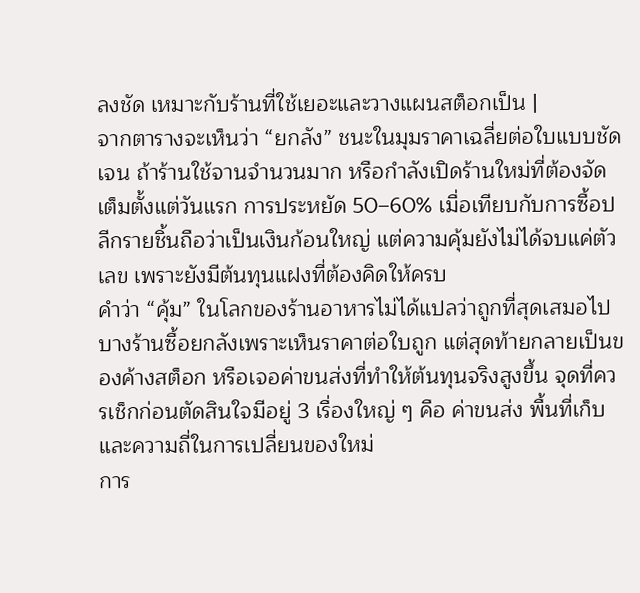ลงชัด เหมาะกับร้านที่ใช้เยอะและวางแผนสต็อกเป็น |
จากตารางจะเห็นว่า “ยกลัง” ชนะในมุมราคาเฉลี่ยต่อใบแบบชัดเจน ถ้าร้านใช้จานจำนวนมาก หรือกำลังเปิดร้านใหม่ที่ต้องจัดเต็มตั้งแต่วันแรก การประหยัด 50–60% เมื่อเทียบกับการซื้อปลีกรายชิ้นถือว่าเป็นเงินก้อนใหญ่ แต่ความคุ้มยังไม่ได้จบแค่ตัวเลข เพราะยังมีต้นทุนแฝงที่ต้องคิดให้ครบ
คำว่า “คุ้ม” ในโลกของร้านอาหารไม่ได้แปลว่าถูกที่สุดเสมอไป บางร้านซื้อยกลังเพราะเห็นราคาต่อใบถูก แต่สุดท้ายกลายเป็นของค้างสต็อก หรือเจอค่าขนส่งที่ทำให้ต้นทุนจริงสูงขึ้น จุดที่ควรเช็กก่อนตัดสินใจมีอยู่ 3 เรื่องใหญ่ ๆ คือ ค่าขนส่ง พื้นที่เก็บ และความถี่ในการเปลี่ยนของใหม่
การ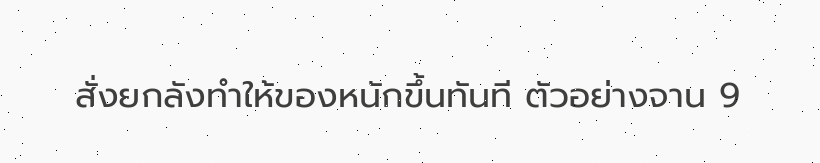สั่งยกลังทำให้ของหนักขึ้นทันที ตัวอย่างจาน 9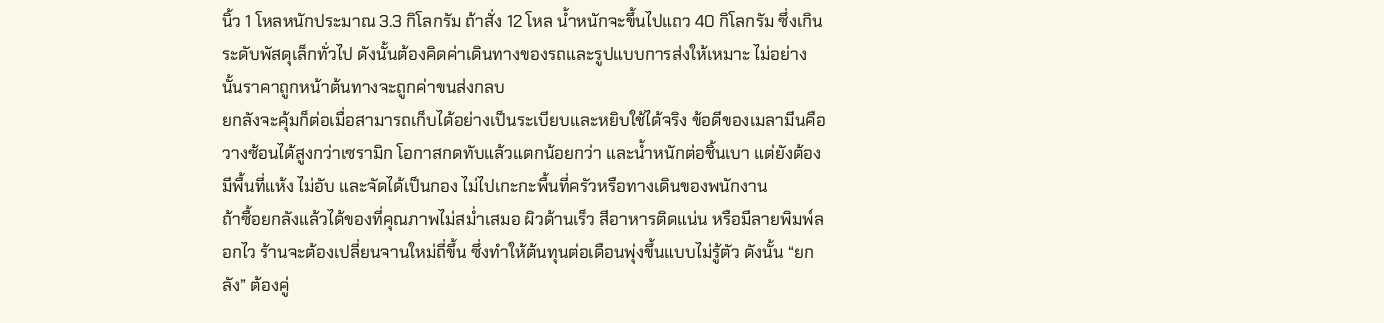นิ้ว 1 โหลหนักประมาณ 3.3 กิโลกรัม ถ้าสั่ง 12 โหล น้ำหนักจะขึ้นไปแถว 40 กิโลกรัม ซึ่งเกินระดับพัสดุเล็กทั่วไป ดังนั้นต้องคิดค่าเดินทางของรถและรูปแบบการส่งให้เหมาะ ไม่อย่างนั้นราคาถูกหน้าต้นทางจะถูกค่าขนส่งกลบ
ยกลังจะคุ้มก็ต่อเมื่อสามารถเก็บได้อย่างเป็นระเบียบและหยิบใช้ได้จริง ข้อดีของเมลามีนคือวางซ้อนได้สูงกว่าเซรามิก โอกาสกดทับแล้วแตกน้อยกว่า และน้ำหนักต่อชิ้นเบา แต่ยังต้องมีพื้นที่แห้ง ไม่อับ และจัดได้เป็นกอง ไม่ไปเกะกะพื้นที่ครัวหรือทางเดินของพนักงาน
ถ้าซื้อยกลังแล้วได้ของที่คุณภาพไม่สม่ำเสมอ ผิวด้านเร็ว สีอาหารติดแน่น หรือมีลายพิมพ์ลอกไว ร้านจะต้องเปลี่ยนจานใหม่ถี่ขึ้น ซึ่งทำให้ต้นทุนต่อเดือนพุ่งขึ้นแบบไม่รู้ตัว ดังนั้น “ยกลัง” ต้องคู่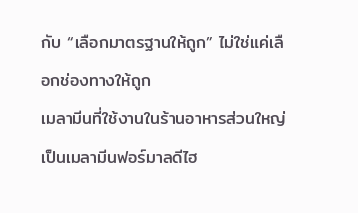กับ “เลือกมาตรฐานให้ถูก” ไม่ใช่แค่เลือกช่องทางให้ถูก
เมลามีนที่ใช้งานในร้านอาหารส่วนใหญ่เป็นเมลามีนฟอร์มาลดีไฮ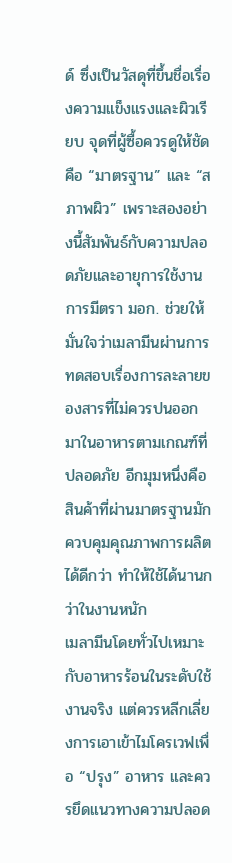ด์ ซึ่งเป็นวัสดุที่ขึ้นชื่อเรื่องความแข็งแรงและผิวเรียบ จุดที่ผู้ซื้อควรดูให้ชัดคือ “มาตรฐาน” และ “สภาพผิว” เพราะสองอย่างนี้สัมพันธ์กับความปลอดภัยและอายุการใช้งาน
การมีตรา มอก. ช่วยให้มั่นใจว่าเมลามีนผ่านการทดสอบเรื่องการละลายของสารที่ไม่ควรปนออกมาในอาหารตามเกณฑ์ที่ปลอดภัย อีกมุมหนึ่งคือสินค้าที่ผ่านมาตรฐานมักควบคุมคุณภาพการผลิตได้ดีกว่า ทำให้ใช้ได้นานกว่าในงานหนัก
เมลามีนโดยทั่วไปเหมาะกับอาหารร้อนในระดับใช้งานจริง แต่ควรหลีกเลี่ยงการเอาเข้าไมโครเวฟเพื่อ “ปรุง” อาหาร และควรยึดแนวทางความปลอด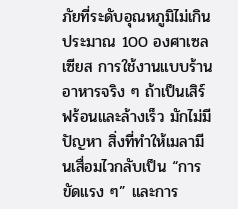ภัยที่ระดับอุณหภูมิไม่เกินประมาณ 100 องศาเซลเซียส การใช้งานแบบร้านอาหารจริง ๆ ถ้าเป็นเสิร์ฟร้อนและล้างเร็ว มักไม่มีปัญหา สิ่งที่ทำให้เมลามีนเสื่อมไวกลับเป็น “การขัดแรง ๆ” และการ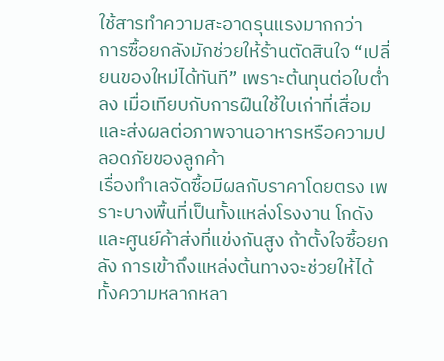ใช้สารทำความสะอาดรุนแรงมากกว่า
การซื้อยกลังมักช่วยให้ร้านตัดสินใจ “เปลี่ยนของใหม่ได้ทันที” เพราะต้นทุนต่อใบต่ำลง เมื่อเทียบกับการฝืนใช้ใบเก่าที่เสื่อมและส่งผลต่อภาพจานอาหารหรือความปลอดภัยของลูกค้า
เรื่องทำเลจัดซื้อมีผลกับราคาโดยตรง เพราะบางพื้นที่เป็นทั้งแหล่งโรงงาน โกดัง และศูนย์ค้าส่งที่แข่งกันสูง ถ้าตั้งใจซื้อยกลัง การเข้าถึงแหล่งต้นทางจะช่วยให้ได้ทั้งความหลากหลา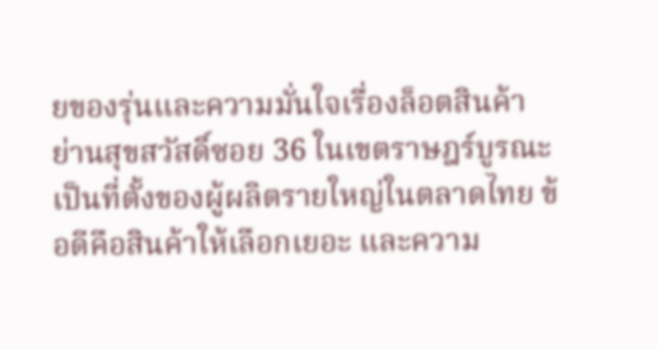ยของรุ่นและความมั่นใจเรื่องล็อตสินค้า
ย่านสุขสวัสดิ์ซอย 36 ในเขตราษฎร์บูรณะเป็นที่ตั้งของผู้ผลิตรายใหญ่ในตลาดไทย ข้อดีคือสินค้าให้เลือกเยอะ และความ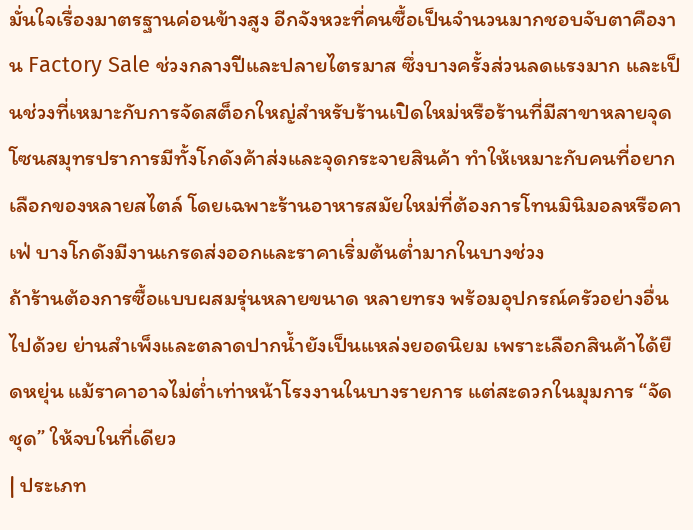มั่นใจเรื่องมาตรฐานค่อนข้างสูง อีกจังหวะที่คนซื้อเป็นจำนวนมากชอบจับตาคืองาน Factory Sale ช่วงกลางปีและปลายไตรมาส ซึ่งบางครั้งส่วนลดแรงมาก และเป็นช่วงที่เหมาะกับการจัดสต็อกใหญ่สำหรับร้านเปิดใหม่หรือร้านที่มีสาขาหลายจุด
โซนสมุทรปราการมีทั้งโกดังค้าส่งและจุดกระจายสินค้า ทำให้เหมาะกับคนที่อยากเลือกของหลายสไตล์ โดยเฉพาะร้านอาหารสมัยใหม่ที่ต้องการโทนมินิมอลหรือคาเฟ่ บางโกดังมีงานเกรดส่งออกและราคาเริ่มต้นต่ำมากในบางช่วง
ถ้าร้านต้องการซื้อแบบผสมรุ่นหลายขนาด หลายทรง พร้อมอุปกรณ์ครัวอย่างอื่นไปด้วย ย่านสำเพ็งและตลาดปากน้ำยังเป็นแหล่งยอดนิยม เพราะเลือกสินค้าได้ยืดหยุ่น แม้ราคาอาจไม่ต่ำเท่าหน้าโรงงานในบางรายการ แต่สะดวกในมุมการ “จัดชุด” ให้จบในที่เดียว
| ประเภท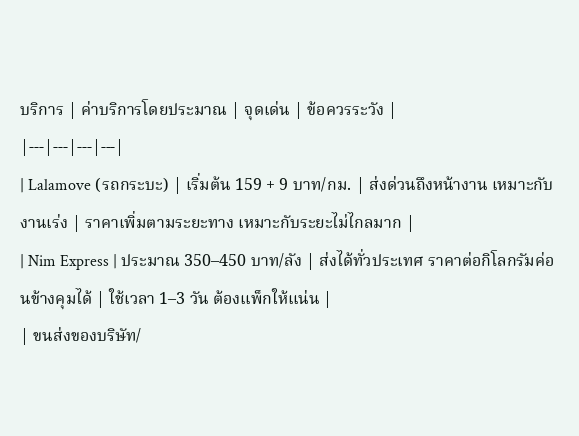บริการ | ค่าบริการโดยประมาณ | จุดเด่น | ข้อควรระวัง |
|---|---|---|---|
| Lalamove (รถกระบะ) | เริ่มต้น 159 + 9 บาท/กม. | ส่งด่วนถึงหน้างาน เหมาะกับงานเร่ง | ราคาเพิ่มตามระยะทาง เหมาะกับระยะไม่ไกลมาก |
| Nim Express | ประมาณ 350–450 บาท/ลัง | ส่งได้ทั่วประเทศ ราคาต่อกิโลกรัมค่อนข้างคุมได้ | ใช้เวลา 1–3 วัน ต้องแพ็กให้แน่น |
| ขนส่งของบริษัท/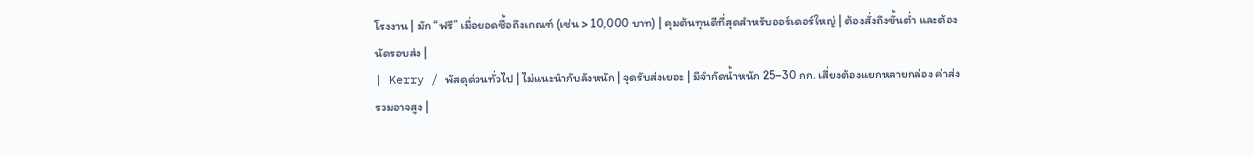โรงงาน | มัก “ฟรี” เมื่อยอดซื้อถึงเกณฑ์ (เช่น > 10,000 บาท) | คุมต้นทุนดีที่สุดสำหรับออร์เดอร์ใหญ่ | ต้องสั่งถึงขั้นต่ำ และต้องนัดรอบส่ง |
| Kerry / พัสดุด่วนทั่วไป | ไม่แนะนำกับลังหนัก | จุดรับส่งเยอะ | มีจำกัดน้ำหนัก 25–30 กก. เสี่ยงต้องแยกหลายกล่อง ค่าส่งรวมอาจสูง |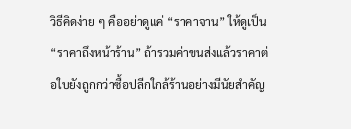วิธีคิดง่าย ๆ คืออย่าดูแค่ “ราคาจาน” ให้ดูเป็น “ราคาถึงหน้าร้าน” ถ้ารวมค่าขนส่งแล้วราคาต่อใบยังถูกกว่าซื้อปลีกใกล้ร้านอย่างมีนัยสำคัญ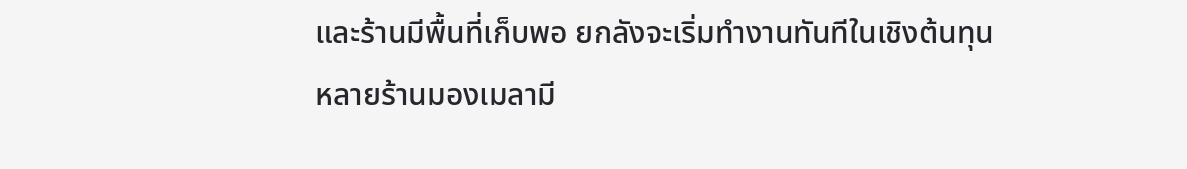และร้านมีพื้นที่เก็บพอ ยกลังจะเริ่มทำงานทันทีในเชิงต้นทุน
หลายร้านมองเมลามี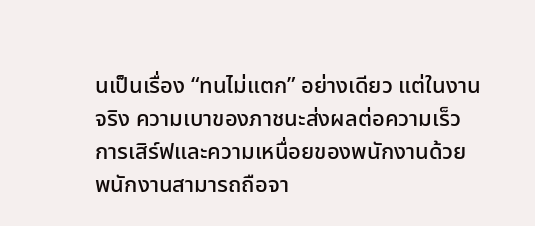นเป็นเรื่อง “ทนไม่แตก” อย่างเดียว แต่ในงานจริง ความเบาของภาชนะส่งผลต่อความเร็วการเสิร์ฟและความเหนื่อยของพนักงานด้วย พนักงานสามารถถือจา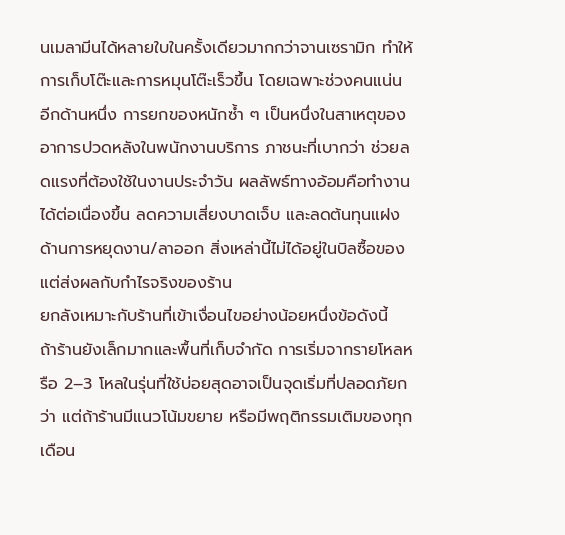นเมลามีนได้หลายใบในครั้งเดียวมากกว่าจานเซรามิก ทำให้การเก็บโต๊ะและการหมุนโต๊ะเร็วขึ้น โดยเฉพาะช่วงคนแน่น
อีกด้านหนึ่ง การยกของหนักซ้ำ ๆ เป็นหนึ่งในสาเหตุของอาการปวดหลังในพนักงานบริการ ภาชนะที่เบากว่า ช่วยลดแรงที่ต้องใช้ในงานประจำวัน ผลลัพธ์ทางอ้อมคือทำงานได้ต่อเนื่องขึ้น ลดความเสี่ยงบาดเจ็บ และลดต้นทุนแฝงด้านการหยุดงาน/ลาออก สิ่งเหล่านี้ไม่ได้อยู่ในบิลซื้อของ แต่ส่งผลกับกำไรจริงของร้าน
ยกลังเหมาะกับร้านที่เข้าเงื่อนไขอย่างน้อยหนึ่งข้อดังนี้
ถ้าร้านยังเล็กมากและพื้นที่เก็บจำกัด การเริ่มจากรายโหลหรือ 2–3 โหลในรุ่นที่ใช้บ่อยสุดอาจเป็นจุดเริ่มที่ปลอดภัยกว่า แต่ถ้าร้านมีแนวโน้มขยาย หรือมีพฤติกรรมเติมของทุกเดือน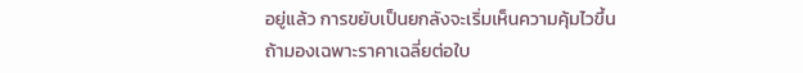อยู่แล้ว การขยับเป็นยกลังจะเริ่มเห็นความคุ้มไวขึ้น
ถ้ามองเฉพาะราคาเฉลี่ยต่อใบ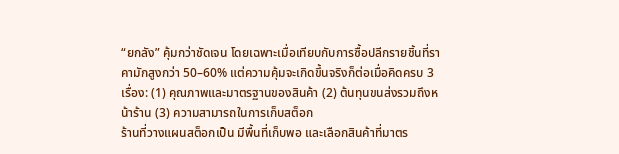“ยกลัง” คุ้มกว่าชัดเจน โดยเฉพาะเมื่อเทียบกับการซื้อปลีกรายชิ้นที่ราคามักสูงกว่า 50–60% แต่ความคุ้มจะเกิดขึ้นจริงก็ต่อเมื่อคิดครบ 3 เรื่อง: (1) คุณภาพและมาตรฐานของสินค้า (2) ต้นทุนขนส่งรวมถึงหน้าร้าน (3) ความสามารถในการเก็บสต็อก
ร้านที่วางแผนสต็อกเป็น มีพื้นที่เก็บพอ และเลือกสินค้าที่มาตร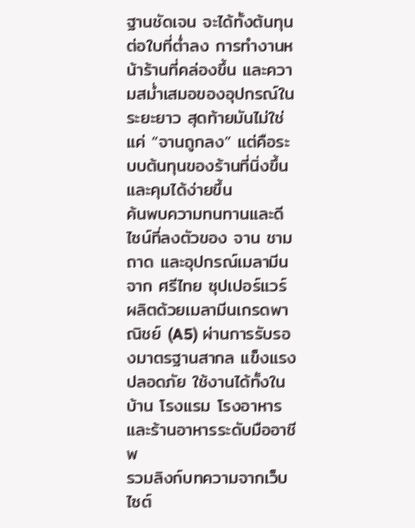ฐานชัดเจน จะได้ทั้งต้นทุนต่อใบที่ต่ำลง การทำงานหน้าร้านที่คล่องขึ้น และความสม่ำเสมอของอุปกรณ์ในระยะยาว สุดท้ายมันไม่ใช่แค่ “จานถูกลง” แต่คือระบบต้นทุนของร้านที่นิ่งขึ้นและคุมได้ง่ายขึ้น
ค้นพบความทนทานและดีไซน์ที่ลงตัวของ จาน ชาม ถาด และอุปกรณ์เมลามีน จาก ศรีไทย ซุปเปอร์แวร์ ผลิตด้วยเมลามีนเกรดพาณิชย์ (A5) ผ่านการรับรองมาตรฐานสากล แข็งแรง ปลอดภัย ใช้งานได้ทั้งในบ้าน โรงแรม โรงอาหาร และร้านอาหารระดับมืออาชีพ
รวมลิงก์บทความจากเว็บไซต์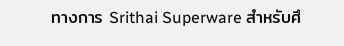ทางการ Srithai Superware สำหรับศึ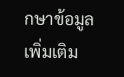กษาข้อมูลเพิ่มเติม